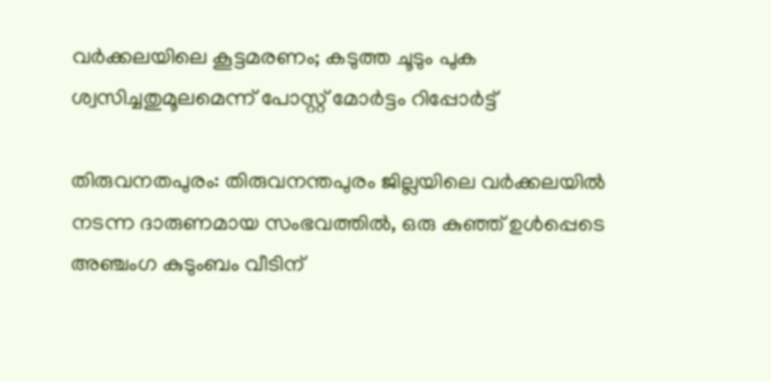വർക്കലയിലെ കൂട്ടമരണം; കടുത്ത ചൂടും പുക ശ്വസിച്ചതുമൂലമെന്ന് പോസ്റ്റ് മോർട്ടം റിപ്പോർട്ട്

തിരുവനതപുരം: തിരുവനന്തപുരം ജില്ലയിലെ വർക്കലയിൽ നടന്ന ദാരുണമായ സംഭവത്തിൽ, ഒരു കുഞ്ഞ് ഉൾപ്പെടെ അഞ്ചംഗ കുടുംബം വീടിന്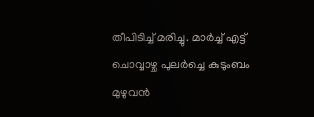തീപിടിച്ച് മരിച്ചു. മാർച്ച് എട്ട് ചൊവ്വാഴ്ച പുലർച്ചെ കുടുംബം മുഴുവൻ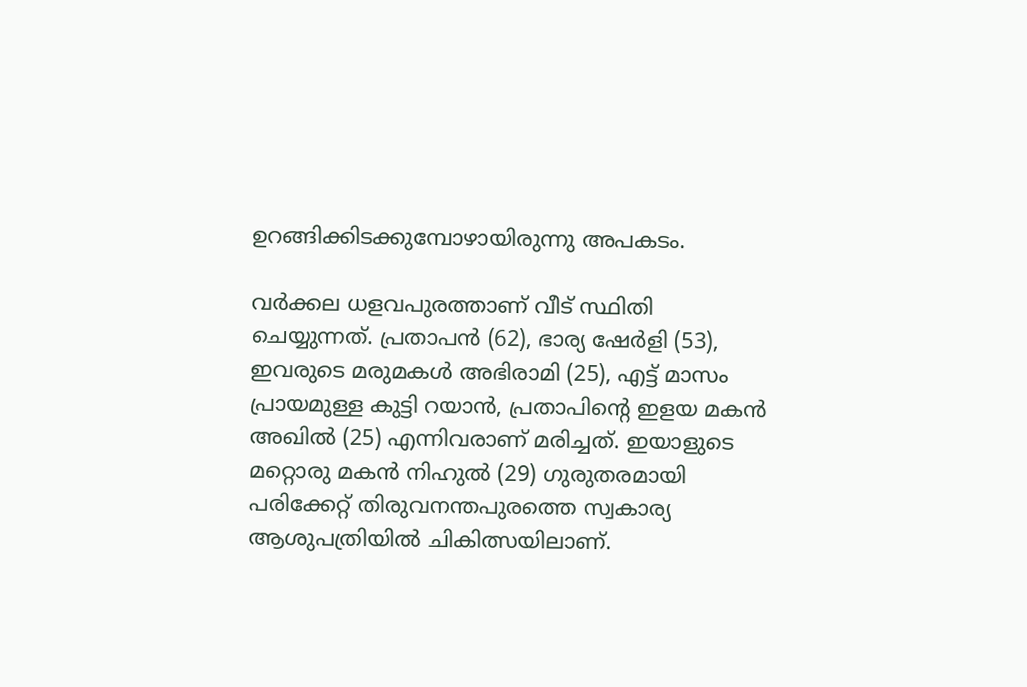ഉറങ്ങിക്കിടക്കുമ്പോഴായിരുന്നു അപകടം.

വർക്കല ധളവപുരത്താണ് വീട് സ്ഥിതി ചെയ്യുന്നത്. പ്രതാപൻ (62), ഭാര്യ ഷേർളി (53), ഇവരുടെ മരുമകൾ അഭിരാമി (25), എട്ട് മാസം പ്രായമുള്ള കുട്ടി റയാൻ, പ്രതാപിന്റെ ഇളയ മകൻ അഖിൽ (25) എന്നിവരാണ് മരിച്ചത്. ഇയാളുടെ മറ്റൊരു മകൻ നിഹുൽ (29) ഗുരുതരമായി പരിക്കേറ്റ് തിരുവനന്തപുരത്തെ സ്വകാര്യ ആശുപത്രിയിൽ ചികിത്സയിലാണ്.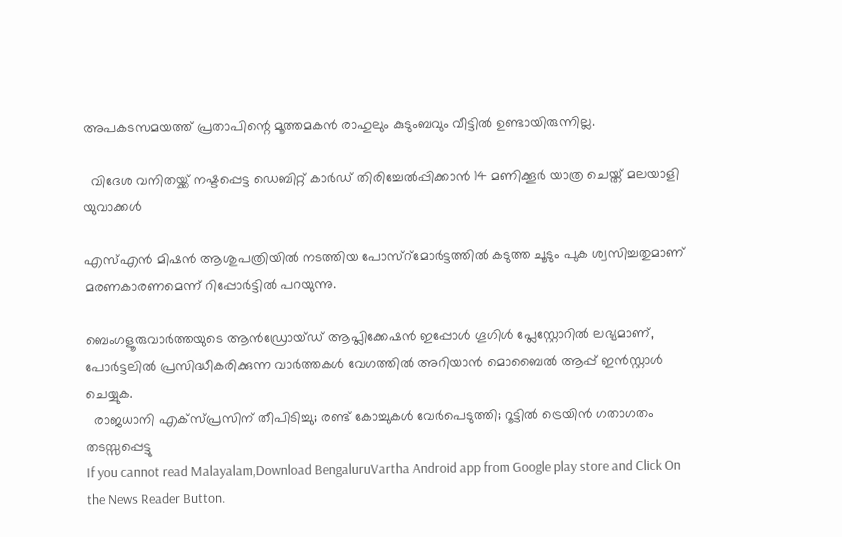അപകടസമയത്ത് പ്രതാപിന്റെ മൂത്തമകൻ രാഹുലും കുടുംബവും വീട്ടിൽ ഉണ്ടായിരുന്നില്ല.

  വിദേശ വനിതയ്ക്ക് നഷ്ടപ്പെട്ട ഡെബിറ്റ് കാർഡ് തിരിച്ചേൽപ്പിക്കാൻ 14 മണിക്കൂർ യാത്ര ചെയ്ത് മലയാളി യുവാക്കൾ

എസ്എൻ മിഷൻ ആശുപത്രിയിൽ നടത്തിയ പോസ്റ്മോർട്ടത്തിൽ കടുത്ത ചൂടും പുക ശ്വസിച്ചതുമാണ്‌ മരണകാരണമെന്ന് റിപ്പോർട്ടിൽ പറയുന്നു.

ബെംഗളൂരുവാർത്തയുടെ ആൻഡ്രോയ്ഡ് ആപ്ലിക്കേഷൻ ഇപ്പോൾ ഗൂഗിൾ പ്ലേസ്റ്റോറിൽ ലഭ്യമാണ്, പോർട്ടലിൽ പ്രസിദ്ധീകരിക്കുന്ന വാർത്തകൾ വേഗത്തിൽ അറിയാൻ മൊബൈൽ ആപ്പ് ഇൻസ്റ്റാൾ ചെയ്യുക.
  രാജധാനി എക്സ്പ്രസിന് തീപിടിച്ചു; രണ്ട് കോച്ചുകൾ വേർപെടുത്തി; റൂട്ടിൽ ട്രെയിൻ ഗതാഗതം തടസ്സപ്പെട്ടു
If you cannot read Malayalam,Download BengaluruVartha Android app from Google play store and Click On the News Reader Button.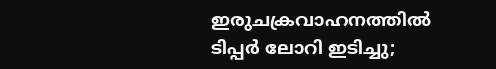ഇരുചക്രവാഹനത്തിൽ ടിപ്പർ ലോറി ഇടിച്ചു;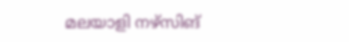മലയാളി നഴ്സിങ്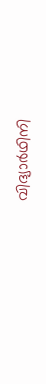വിദ്യാർഥിനി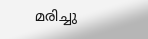മരിച്ചു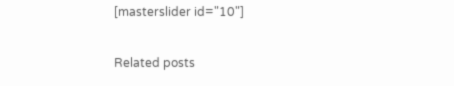[masterslider id="10"]

Related posts